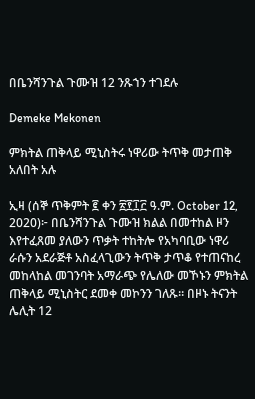በቤንሻንጉል ጉሙዝ 12 ንጹኀን ተገደሉ

Demeke Mekonen

ምክትል ጠቅላይ ሚኒስትሩ ነዋሪው ትጥቅ መታጠቅ አለበት አሉ

ኢዛ (ሰኞ ጥቅምት ፪ ቀን ፳፻፲፫ ዓ.ም. October 12, 2020)፦ በቤንሻንጉል ጉሙዝ ክልል በመተከል ዞን እየተፈጸመ ያለውን ጥቃት ተከትሎ የአካባቢው ነዋሪ ራሱን አደራጅቶ አስፈላጊውን ትጥቅ ታጥቆ የተጠናከረ መከላከል መገንባት አማራጭ የሌለው መኾኑን ምክትል ጠቅላይ ሚኒስትር ደመቀ መኮንን ገለጹ። በዞኑ ትናንት ሌሊት 12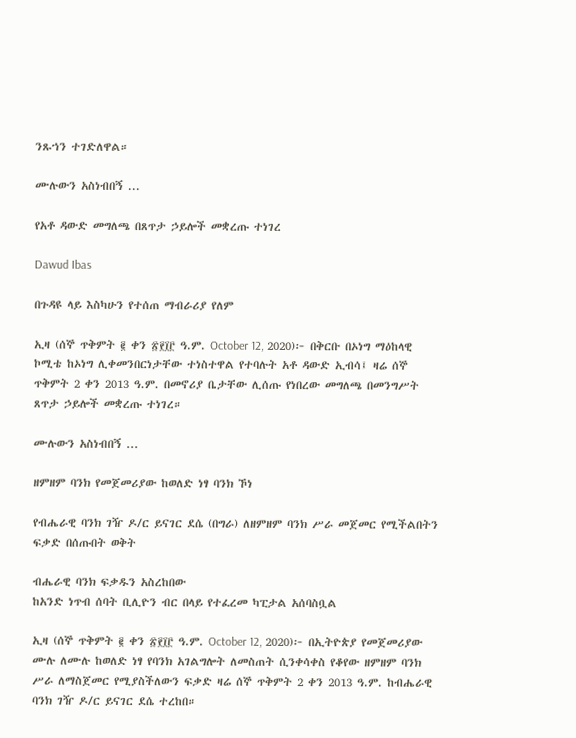ንጹኀን ተገድለዋል።

ሙሉውን አስነብበኝ ...

የአቶ ዳውድ መግለጫ በጸጥታ ኃይሎች መቋረጡ ተነገረ

Dawud Ibas

በጉዳዩ ላይ እስካሁን የተሰጠ ማብራሪያ የለም

ኢዛ (ሰኞ ጥቅምት ፪ ቀን ፳፻፲፫ ዓ.ም. October 12, 2020)፦ በቅርቡ በኦነግ ማዕከላዊ ኮሚቴ ከኦነግ ሊቀመንበርነታቸው ተነስተዋል የተባሉት አቶ ዳውድ ኢብሳ፤ ዛሬ ሰኞ ጥቅምት 2 ቀን 2013 ዓ.ም. በመኖሪያ ቤታቸው ሊሰጡ የነበረው መግለጫ በመንግሥት ጸጥታ ኃይሎች መቋረጡ ተነገረ።

ሙሉውን አስነብበኝ ...

ዘምዘም ባንክ የመጀመሪያው ከወለድ ነፃ ባንክ ኾነ

የብሔራዊ ባንክ ገዥ ዶ/ር ይናገር ደሴ (በግራ) ለዘምዘም ባንክ ሥራ መጀመር የሚችልበትን ፍቃድ በሰጡበት ወቅት

ብሔራዊ ባንክ ፍቃዱን አስረከበው
ከአንድ ነጥብ ሰባት ቢሊዮን ብር በላይ የተፈረመ ካፒታል አሰባስቧል

ኢዛ (ሰኞ ጥቅምት ፪ ቀን ፳፻፲፫ ዓ.ም. October 12, 2020)፦ በኢትዮጵያ የመጀመሪያው ሙሉ ለሙሉ ከወለድ ነፃ የባንክ አገልግሎት ለመስጠት ሲንቀሳቀስ የቆየው ዘምዘም ባንክ ሥራ ለማስጀመር የሚያስችለውን ፍቃድ ዛሬ ሰኞ ጥቅምት 2 ቀን 2013 ዓ.ም. ከብሔራዊ ባንክ ገዥ ዶ/ር ይናገር ደሴ ተረከበ።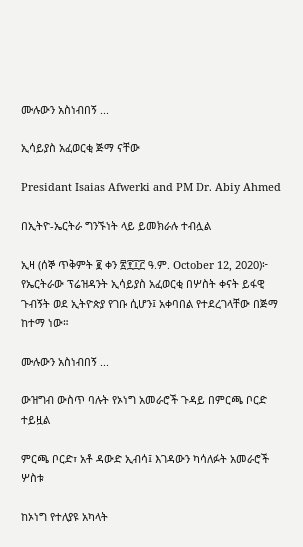ሙሉውን አስነብበኝ ...

ኢሳይያስ አፈወርቂ ጅማ ናቸው

Presidant Isaias Afwerki and PM Dr. Abiy Ahmed

በኢትዮ-ኤርትራ ግንኙነት ላይ ይመክራሉ ተብሏል

ኢዛ (ሰኞ ጥቅምት ፪ ቀን ፳፻፲፫ ዓ.ም. October 12, 2020)፦ የኤርትራው ፕሬዝዳንት ኢሳይያስ አፈወርቂ በሦስት ቀናት ይፋዊ ጉብኝት ወደ ኢትዮጵያ የገቡ ሲሆን፤ አቀባበል የተደረገላቸው በጅማ ከተማ ነው።

ሙሉውን አስነብበኝ ...

ውዝግብ ውስጥ ባሉት የኦነግ አመራሮች ጉዳይ በምርጫ ቦርድ ተይዟል

ምርጫ ቦርድ፣ አቶ ዳውድ ኢብሳ፤ እገዳውን ካሳለፉት አመራሮች ሦስቱ

ከኦነግ የተለያዩ አካላት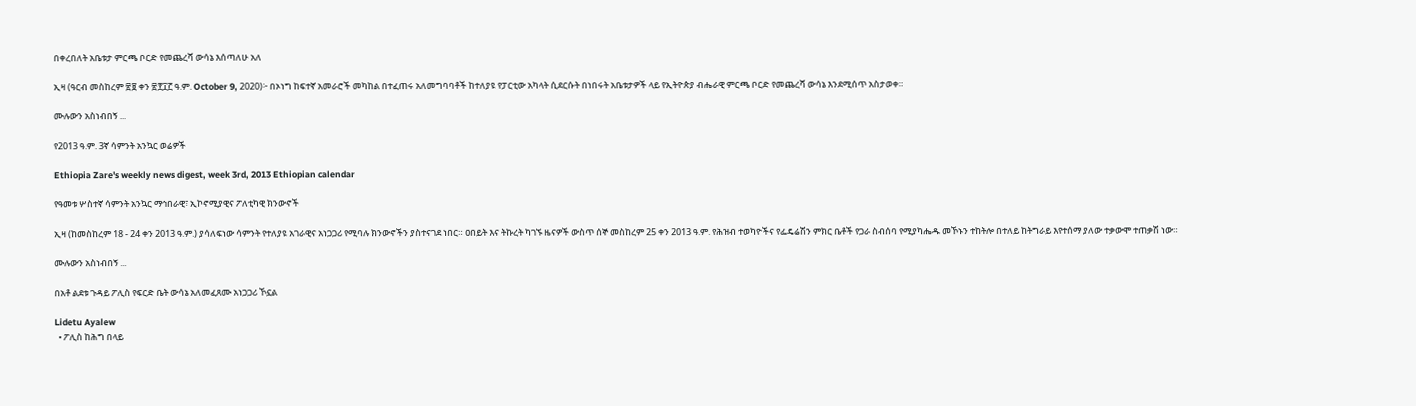በቀረበለት አቤቱታ ምርጫ ቦርድ የመጨረሻ ውሳኔ እሰጣለሁ አለ

ኢዛ (ዓርብ መስከረም ፳፱ ቀን ፳፻፲፫ ዓ.ም. October 9, 2020)፦ በኦነግ ከፍተኛ አመራሮች መካከል በተፈጠሩ አለመግባባቶች ከተለያዩ የፓርቲው አካላት ሲደርሱት በነበሩት አቤቱታዎች ላይ የኢትዮጵያ ብሔራዊ ምርጫ ቦርድ የመጨረሻ ውሳኔ እንደሚሰጥ አስታወቀ።

ሙሉውን አስነብበኝ ...

የ2013 ዓ.ም. 3ኛ ሳምንት አንኳር ወሬዎች

Ethiopia Zare's weekly news digest, week 3rd, 2013 Ethiopian calendar

የዓመቱ ሦስተኛ ሳምንት አንኳር ማኅበራዊ፣ ኢኮኖሚያዊና ፖለቲካዊ ክንውኖች

ኢዛ (ከመስከረም 18 - 24 ቀን 2013 ዓ.ም.) ያሳለፍነው ሳምንት የተለያዩ አገራዊና አነጋጋሪ የሚባሉ ክንውኖችን ያስተናገደ ነበር። ዐበይት እና ትኩረት ካገኙ ዜናዎች ውስጥ ሰኞ መስከረም 25 ቀን 2013 ዓ.ም. የሕዝብ ተወካዮችና የፌዴሬሽን ምክር ቤቶች የጋራ ስብሰባ የሚያካሔዱ መኾኑን ተከትሎ በተለይ ከትግራይ እየተሰማ ያለው ተቃውሞ ተጠቃሽ ነው።

ሙሉውን አስነብበኝ ...

በአቶ ልደቱ ጉዳይ ፖሊስ የፍርድ ቤት ውሳኔ አለመፈጸሙ አነጋጋሪ ኾኗል

Lidetu Ayalew
  • ፖሊስ ከሕግ በላይ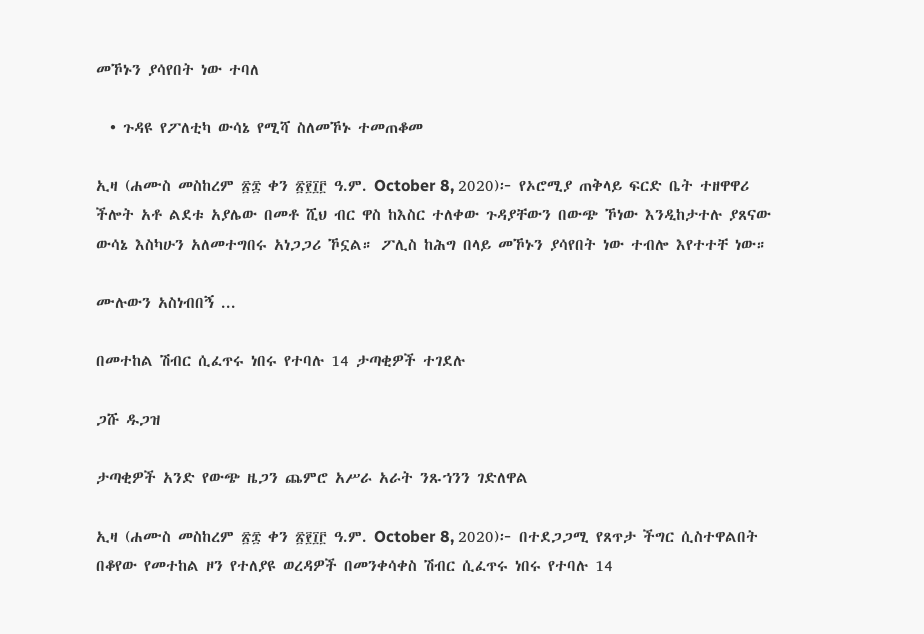መኾኑን ያሳየበት ነው ተባለ

  • ጉዳዩ የፖለቲካ ውሳኔ የሚሻ ስለመኾኑ ተመጠቆመ

ኢዛ (ሐሙስ መስከረም ፳፰ ቀን ፳፻፲፫ ዓ.ም. October 8, 2020)፦ የኦሮሚያ ጠቅላይ ፍርድ ቤት ተዘዋዋሪ ችሎት አቶ ልደቱ አያሌው በመቶ ሺህ ብር ዋስ ከእስር ተለቀው ጉዳያቸውን በውጭ ኾነው እንዲከታተሉ ያጸናው ውሳኔ እስካሁን አለመተግበሩ አነጋጋሪ ኾኗል። ፖሊስ ከሕግ በላይ መኾኑን ያሳየበት ነው ተብሎ እየተተቸ ነው።

ሙሉውን አስነብበኝ ...

በመተከል ሽብር ሲፈጥሩ ነበሩ የተባሉ 14 ታጣቂዎች ተገደሉ

ጋሹ ዱጋዝ

ታጣቂዎች አንድ የውጭ ዜጋን ጨምሮ አሥራ አራት ንጹኀንን ገድለዋል

ኢዛ (ሐሙስ መስከረም ፳፰ ቀን ፳፻፲፫ ዓ.ም. October 8, 2020)፦ በተደጋጋሚ የጸጥታ ችግር ሲስተዋልበት በቆየው የመተከል ዞን የተለያዩ ወረዳዎች በመንቀሳቀስ ሽብር ሲፈጥሩ ነበሩ የተባሉ 14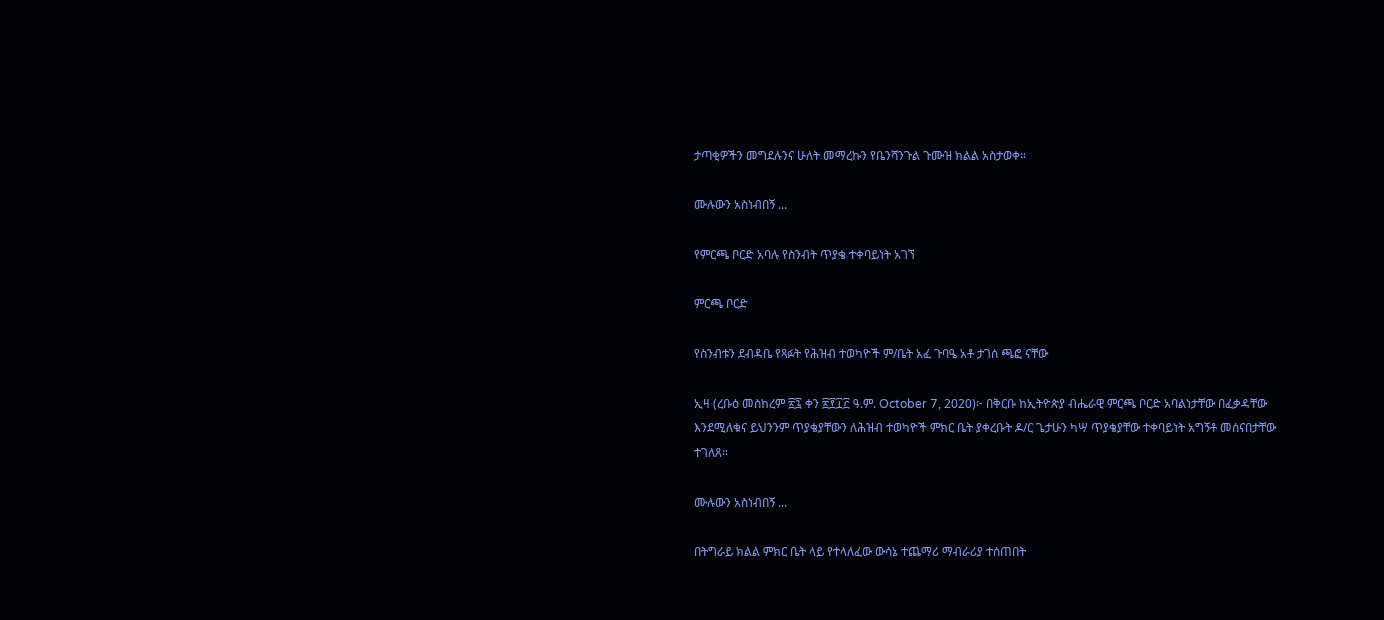ታጣቂዎችን መግደሉንና ሁለት መማረኩን የቤንሻንጉል ጉሙዝ ክልል አስታወቀ።

ሙሉውን አስነብበኝ ...

የምርጫ ቦርድ አባሉ የስንብት ጥያቄ ተቀባይነት አገኘ

ምርጫ ቦርድ

የስንብቱን ደብዳቤ የጻፉት የሕዝብ ተወካዮች ም/ቤት አፈ ጉባዔ አቶ ታገሰ ጫፎ ናቸው

ኢዛ (ረቡዕ መስከረም ፳፯ ቀን ፳፻፲፫ ዓ.ም. October 7, 2020)፦ በቅርቡ ከኢትዮጵያ ብሔራዊ ምርጫ ቦርድ አባልነታቸው በፈቃዳቸው እንደሚለቁና ይህንንም ጥያቄያቸውን ለሕዝብ ተወካዮች ምክር ቤት ያቀረቡት ዶ/ር ጌታሁን ካሣ ጥያቄያቸው ተቀባይነት አግኝቶ መሰናበታቸው ተገለጸ።

ሙሉውን አስነብበኝ ...

በትግራይ ክልል ምክር ቤት ላይ የተላለፈው ውሳኔ ተጨማሪ ማብራሪያ ተሰጠበት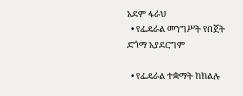አደም ፋራህ
  • የፌዴራል መንግሥት የበጀት ድጎማ አያደርግም

  • የፌዴራል ተቋማት ከክልሉ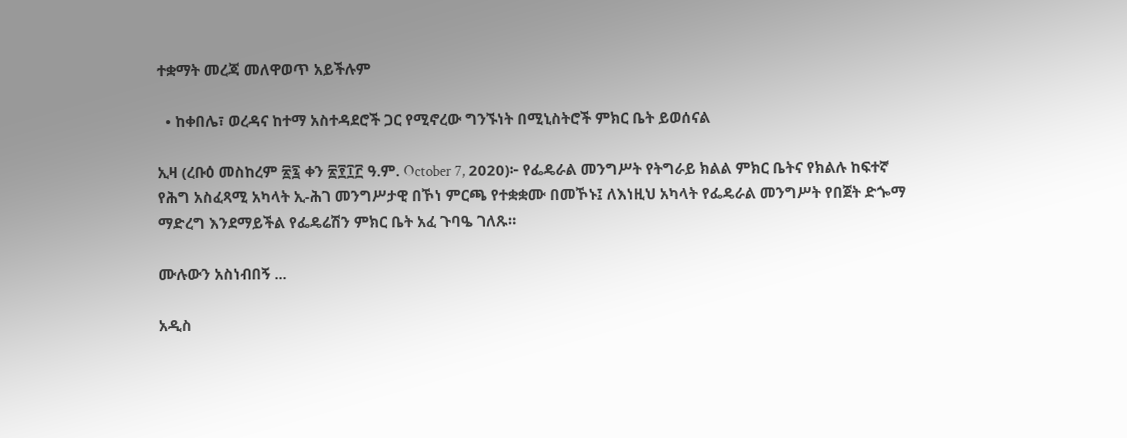ተቋማት መረጃ መለዋወጥ አይችሉም

  • ከቀበሌ፣ ወረዳና ከተማ አስተዳደሮች ጋር የሚኖረው ግንኙነት በሚኒስትሮች ምክር ቤት ይወሰናል

ኢዛ (ረቡዕ መስከረም ፳፯ ቀን ፳፻፲፫ ዓ.ም. October 7, 2020)፦ የፌዴራል መንግሥት የትግራይ ክልል ምክር ቤትና የክልሉ ከፍተኛ የሕግ አስፈጻሚ አካላት ኢ-ሕገ መንግሥታዊ በኾነ ምርጫ የተቋቋሙ በመኾኑ፤ ለእነዚህ አካላት የፌዴራል መንግሥት የበጀት ድጐማ ማድረግ እንደማይችል የፌዴሬሽን ምክር ቤት አፈ ጉባዔ ገለጹ።

ሙሉውን አስነብበኝ ...

አዲስ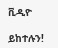ቪዲዮ

ይከተሉን!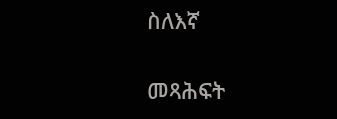ስለእኛ

መጻሕፍት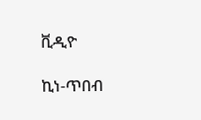ቪዲዮ

ኪነ-ጥበብ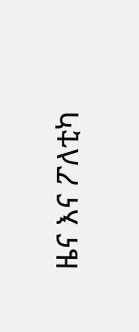ዜና እና ፖለቲካ